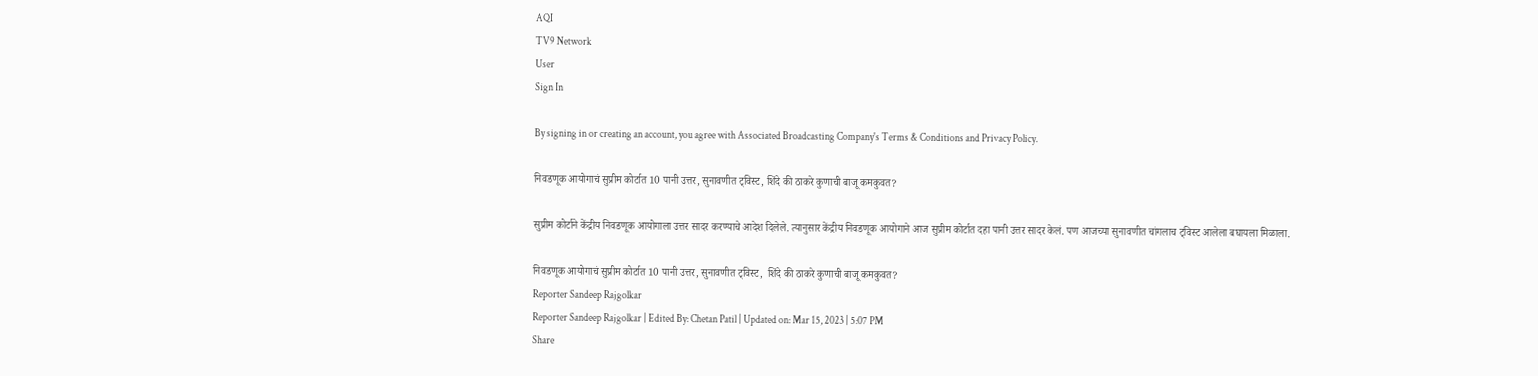AQI
TV9 Network
User
Sign In

By signing in or creating an account, you agree with Associated Broadcasting Company's Terms & Conditions and Privacy Policy.

निवडणूक आयोगाचं सुप्रीम कोर्टात 10 पानी उत्तर, सुनावणीत ट्विस्ट, शिंदे की ठाकरे कुणाची बाजू कमकुवत?

सुप्रीम कोर्टाने केंद्रीय निवडणूक आयोगाला उत्तर सादर करण्याचे आदेश दिलेले. त्यानुसार केंद्रीय निवडणूक आयोगाने आज सुप्रीम कोर्टात दहा पानी उत्तर सादर केलं. पण आजच्या सुनावणीत चांगलाच ट्विस्ट आलेला बघायला मिळाला.

निवडणूक आयोगाचं सुप्रीम कोर्टात 10 पानी उत्तर, सुनावणीत ट्विस्ट,  शिंदे की ठाकरे कुणाची बाजू कमकुवत?
Reporter Sandeep Rajgolkar
Reporter Sandeep Rajgolkar | Edited By: Chetan Patil | Updated on: Mar 15, 2023 | 5:07 PM
Share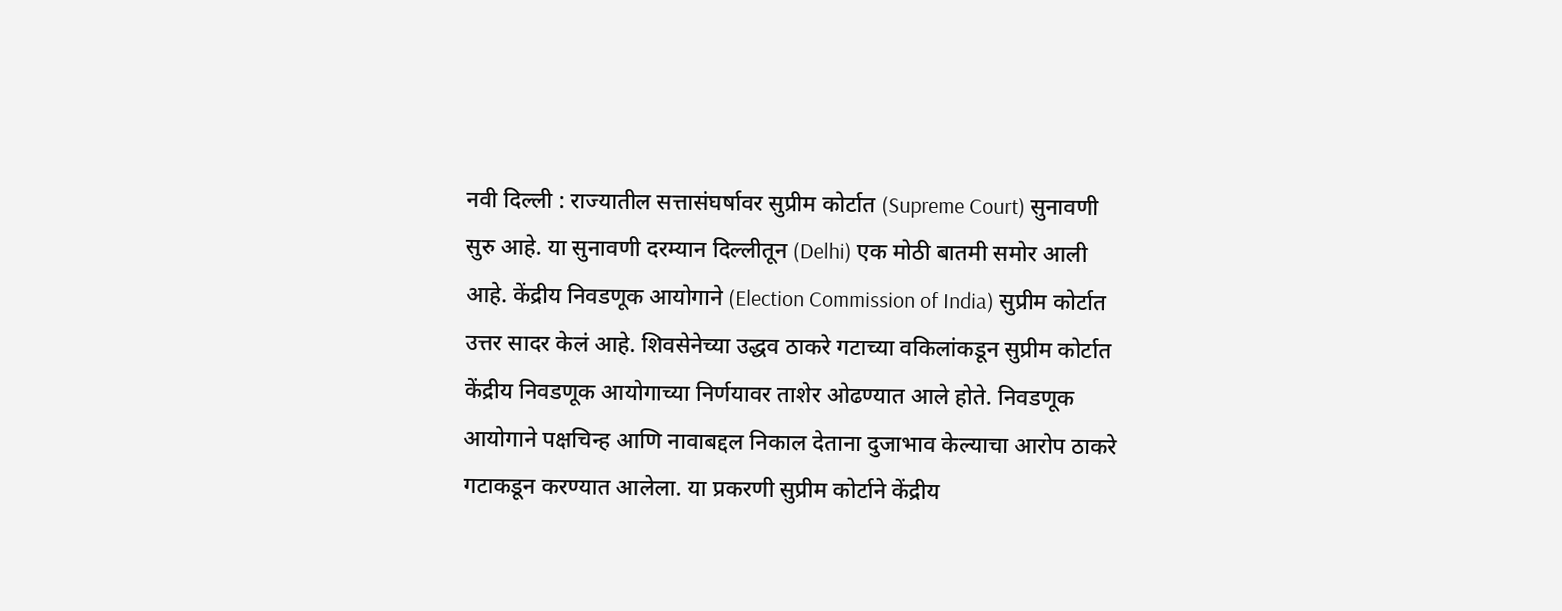नवी दिल्ली : राज्यातील सत्तासंघर्षावर सुप्रीम कोर्टात (Supreme Court) सुनावणी सुरु आहे. या सुनावणी दरम्यान दिल्लीतून (Delhi) एक मोठी बातमी समोर आली आहे. केंद्रीय निवडणूक आयोगाने (Election Commission of India) सुप्रीम कोर्टात उत्तर सादर केलं आहे. शिवसेनेच्या उद्धव ठाकरे गटाच्या वकिलांकडून सुप्रीम कोर्टात केंद्रीय निवडणूक आयोगाच्या निर्णयावर ताशेर ओढण्यात आले होते. निवडणूक आयोगाने पक्षचिन्ह आणि नावाबद्दल निकाल देताना दुजाभाव केल्याचा आरोप ठाकरे गटाकडून करण्यात आलेला. या प्रकरणी सुप्रीम कोर्टाने केंद्रीय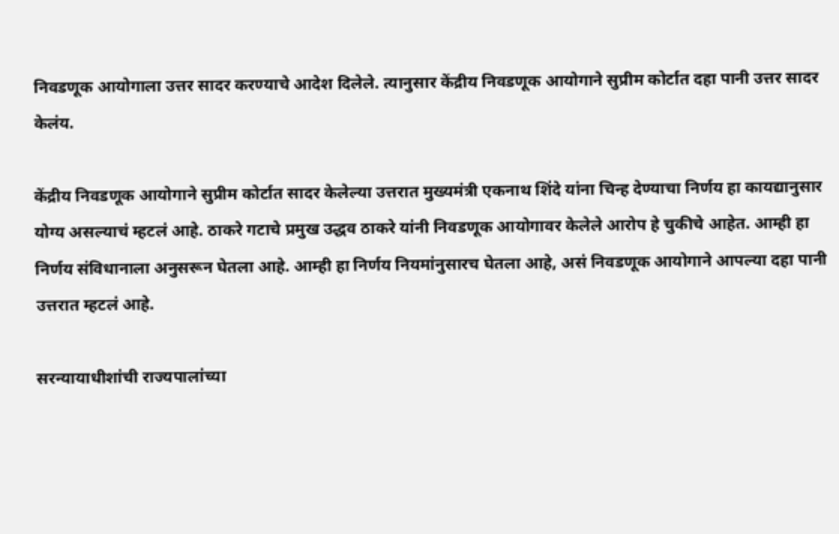निवडणूक आयोगाला उत्तर सादर करण्याचे आदेश दिलेले. त्यानुसार केंद्रीय निवडणूक आयोगाने सुप्रीम कोर्टात दहा पानी उत्तर सादर केलंय.

केंद्रीय निवडणूक आयोगाने सुप्रीम कोर्टात सादर केलेल्या उत्तरात मुख्यमंत्री एकनाथ शिंदे यांना चिन्ह देण्याचा निर्णय हा कायद्यानुसार योग्य असल्याचं म्हटलं आहे. ठाकरे गटाचे प्रमुख उद्धव ठाकरे यांनी निवडणूक आयोगावर केलेले आरोप हे चुकीचे आहेत. आम्ही हा निर्णय संविधानाला अनुसरून घेतला आहे. आम्ही हा निर्णय नियमांनुसारच घेतला आहे, असं निवडणूक आयोगाने आपल्या दहा पानी उत्तरात म्हटलं आहे.

सरन्यायाधीशांची राज्यपालांच्या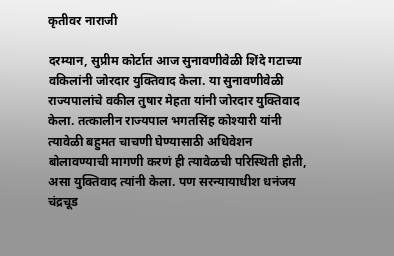कृतीवर नाराजी

दरम्यान, सुप्रीम कोर्टात आज सुनावणीवेळी शिंदे गटाच्या वकिलांनी जोरदार युक्तिवाद केला. या सुनावणीवेळी राज्यपालांचे वकील तुषार मेहता यांनी जोरदार युक्तिवाद केला. तत्कालीन राज्यपाल भगतसिंह कोश्यारी यांनी त्यावेळी बहुमत चाचणी घेण्यासाठी अधिवेशन बोलावण्याची मागणी करणं ही त्यावेळची परिस्थिती होती, असा युक्तिवाद त्यांनी केला. पण सरन्यायाधीश धनंजय चंद्रचूड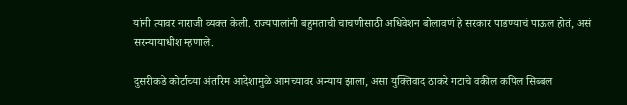यांनी त्यावर नाराजी व्यक्त केली. राज्यपालांनी बहुमताची चाचणीसाठी अधिवेशन बोलावणं हे सरकार पाडण्याचं पाऊल होतं, असं सरन्यायाधीश म्हणाले.

दुसरीकडे कोर्टाच्या अंतरिम आदेशामुळे आमच्यावर अन्याय झाला, असा युक्तिवाद ठाकरे गटाचे वकील कपिल सिब्बल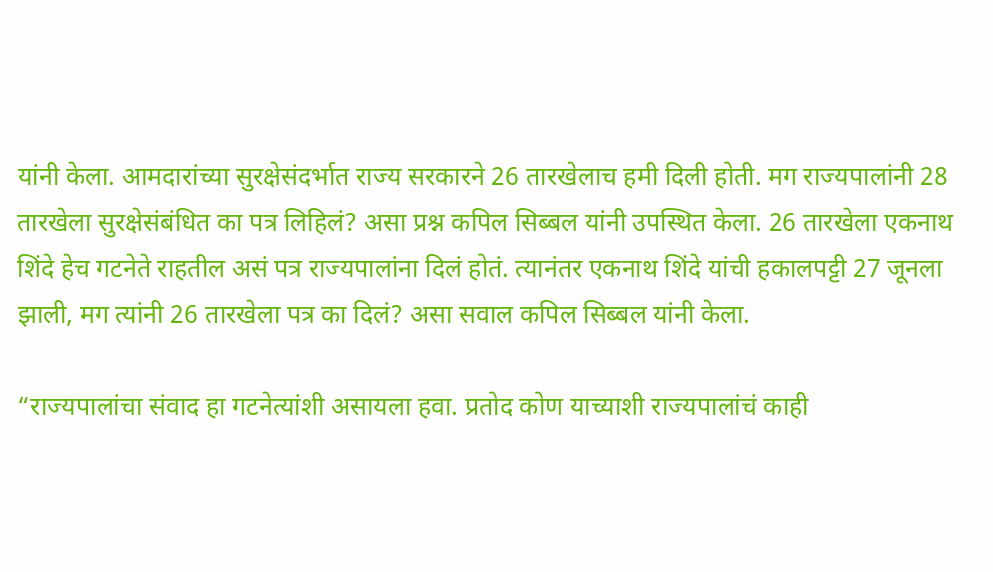यांनी केला. आमदारांच्या सुरक्षेसंदर्भात राज्य सरकारने 26 तारखेलाच हमी दिली होती. मग राज्यपालांनी 28 तारखेला सुरक्षेसंबंधित का पत्र लिहिलं? असा प्रश्न कपिल सिब्बल यांनी उपस्थित केला. 26 तारखेला एकनाथ शिंदे हेच गटनेते राहतील असं पत्र राज्यपालांना दिलं होतं. त्यानंतर एकनाथ शिंदे यांची हकालपट्टी 27 जूनला झाली, मग त्यांनी 26 तारखेला पत्र का दिलं? असा सवाल कपिल सिब्बल यांनी केला.

“राज्यपालांचा संवाद हा गटनेत्यांशी असायला हवा. प्रतोद कोण याच्याशी राज्यपालांचं काही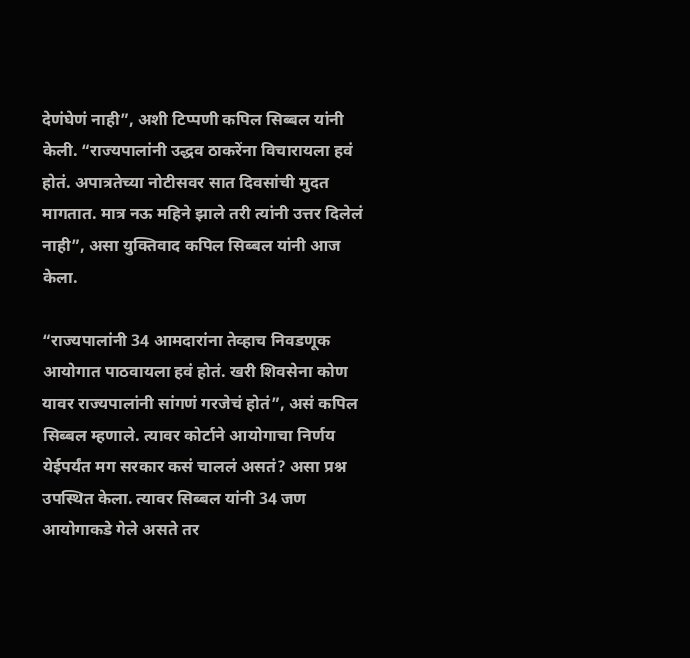देणंघेणं नाही”, अशी टिप्पणी कपिल सिब्बल यांनी केली. “राज्यपालांनी उद्धव ठाकरेंना विचारायला हवं होतं. अपात्रतेच्या नोटीसवर सात दिवसांची मुदत मागतात. मात्र नऊ महिने झाले तरी त्यांनी उत्तर दिलेलं नाही”, असा युक्तिवाद कपिल सिब्बल यांनी आज केला.

“राज्यपालांनी 34 आमदारांना तेव्हाच निवडणूक आयोगात पाठवायला हवं होतं. खरी शिवसेना कोण यावर राज्यपालांनी सांगणं गरजेचं होतं”, असं कपिल सिब्बल म्हणाले. त्यावर कोर्टाने आयोगाचा निर्णय येईपर्यंत मग सरकार कसं चाललं असतं? असा प्रश्न उपस्थित केला. त्यावर सिब्बल यांनी 34 जण आयोगाकडे गेले असते तर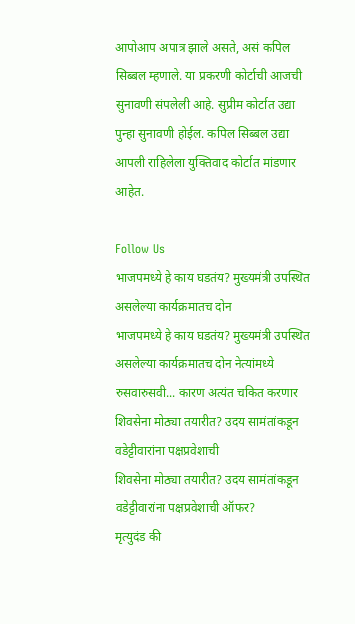आपोआप अपात्र झाले असते, असं कपिल सिब्बल म्हणाले. या प्रकरणी कोर्टाची आजची सुनावणी संपलेली आहे. सुप्रीम कोर्टात उद्या पुन्हा सुनावणी होईल. कपिल सिब्बल उद्या आपली राहिलेला युक्तिवाद कोर्टात मांडणार आहेत.

Follow Us
भाजपमध्ये हे काय घडतंय? मुख्यमंत्री उपस्थित असलेल्या कार्यक्रमातच दोन
भाजपमध्ये हे काय घडतंय? मुख्यमंत्री उपस्थित असलेल्या कार्यक्रमातच दोन नेत्यांमध्ये रुसवारुसवी... कारण अत्यंत चकित करणार
शिवसेना मोठ्या तयारीत? उदय सामंतांकडून वडेट्टीवारांना पक्षप्रवेशाची
शिवसेना मोठ्या तयारीत? उदय सामंतांकडून वडेट्टीवारांना पक्षप्रवेशाची ऑफर?
मृत्युदंड की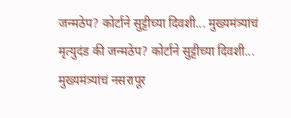जन्मठेप? कोर्टाने सुट्टीच्या दिवशी... मुख्यमंत्र्यांचं
मृत्युदंड की जन्मठेप? कोर्टाने सुट्टीच्या दिवशी... मुख्यमंत्र्यांचं नसरापूर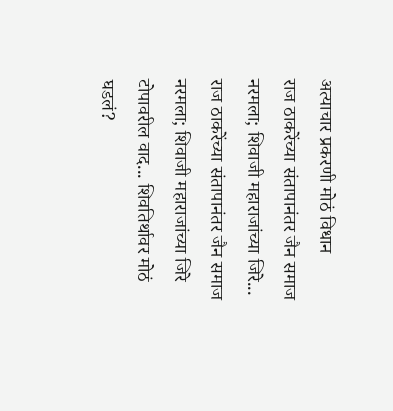अत्याचार प्रकरणी मोठं विधान
राज ठाकरेंच्या संतापानंतर जैन समाज नरमला; शिवाजी महाराजांच्या जिरे...
राज ठाकरेंच्या संतापानंतर जैन समाज नरमला; शिवाजी महाराजांच्या जिरे टोपावरील वाद... शिवतिर्थावर मोठं घडलं?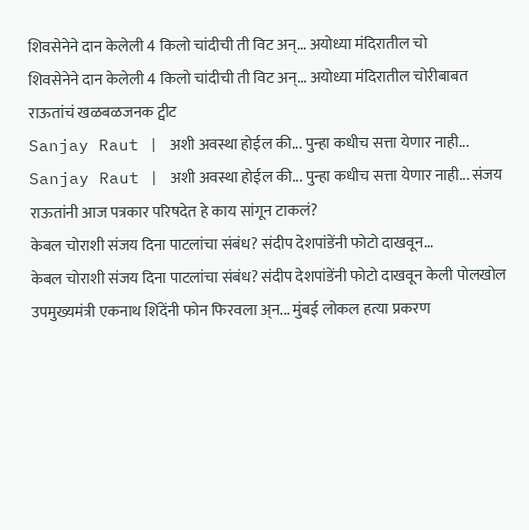शिवसेनेने दान केलेली 4 किलो चांदीची ती विट अन्... अयोध्या मंदिरातील चो
शिवसेनेने दान केलेली 4 किलो चांदीची ती विट अन्... अयोध्या मंदिरातील चोरीबाबत राऊतांचं खळबळजनक ट्वीट
Sanjay Raut | अशी अवस्था होईल की... पुन्हा कधीच सत्ता येणार नाही...
Sanjay Raut | अशी अवस्था होईल की... पुन्हा कधीच सत्ता येणार नाही... संजय राऊतांनी आज पत्रकार परिषदेत हे काय सांगून टाकलं?
केबल चोराशी संजय दिना पाटलांचा संबंध? संदीप देशपांडेंनी फोटो दाखवून...
केबल चोराशी संजय दिना पाटलांचा संबंध? संदीप देशपांडेंनी फोटो दाखवून केली पोलखोल
उपमुख्यमंत्री एकनाथ शिंदेंनी फोन फिरवला अ्न... मुंबई लोकल हत्या प्रकरण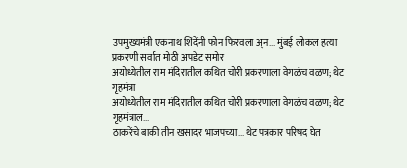उपमुख्यमंत्री एकनाथ शिंदेंनी फोन फिरवला अ्न... मुंबई लोकल हत्या प्रकरणी सर्वात मोठी अपडेट समोर
अयोध्येतील राम मंदिरातील कथित चोरी प्रकरणाला वेगळंच वळण; थेट गृहमंत्रा
अयोध्येतील राम मंदिरातील कथित चोरी प्रकरणाला वेगळंच वळण; थेट गृहमंत्राल...
ठाकरेंचे बाकी तीन खसादर भाजपच्या... थेट पत्रकार परिषद घेत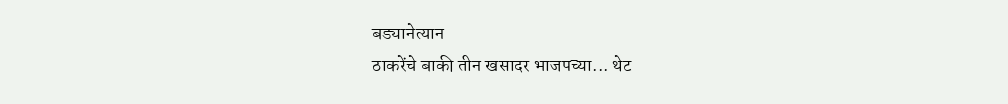बड्यानेत्यान
ठाकरेंचे बाकी तीन खसादर भाजपच्या... थेट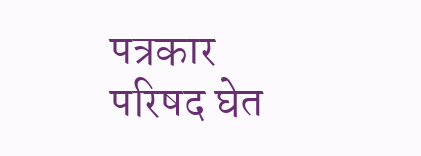पत्रकार परिषद घेत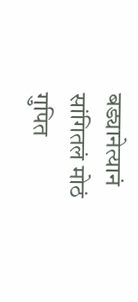बड्यानेत्यानं सांगितलं मोठं गुपित